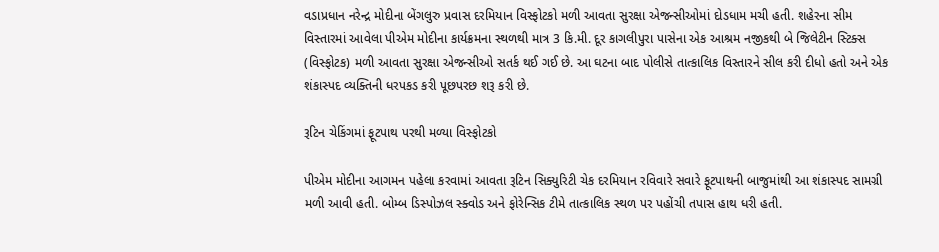વડાપ્રધાન નરેન્દ્ર મોદીના બેંગલુરુ પ્રવાસ દરમિયાન વિસ્ફોટકો મળી આવતા સુરક્ષા એજન્સીઓમાં દોડધામ મચી હતી. શહેરના સીમ વિસ્તારમાં આવેલા પીએમ મોદીના કાર્યક્રમના સ્થળથી માત્ર 3 કિ.મી. દૂર કાગલીપુરા પાસેના એક આશ્રમ નજીકથી બે જિલેટીન સ્ટિક્સ (વિસ્ફોટક) મળી આવતા સુરક્ષા એજન્સીઓ સતર્ક થઈ ગઈ છે. આ ઘટના બાદ પોલીસે તાત્કાલિક વિસ્તારને સીલ કરી દીધો હતો અને એક શંકાસ્પદ વ્યક્તિની ધરપકડ કરી પૂછપરછ શરૂ કરી છે.

રૂટિન ચેકિંગમાં ફૂટપાથ પરથી મળ્યા વિસ્ફોટકો

પીએમ મોદીના આગમન પહેલા કરવામાં આવતા રૂટિન સિક્યુરિટી ચેક દરમિયાન રવિવારે સવારે ફૂટપાથની બાજુમાંથી આ શંકાસ્પદ સામગ્રી મળી આવી હતી. બોમ્બ ડિસ્પોઝલ સ્ક્વોડ અને ફોરેન્સિક ટીમે તાત્કાલિક સ્થળ પર પહોંચી તપાસ હાથ ધરી હતી.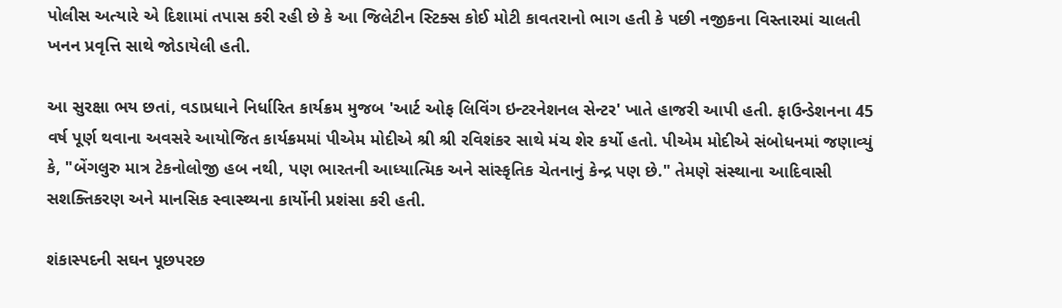પોલીસ અત્યારે એ દિશામાં તપાસ કરી રહી છે કે આ જિલેટીન સ્ટિક્સ કોઈ મોટી કાવતરાનો ભાગ હતી કે પછી નજીકના વિસ્તારમાં ચાલતી ખનન પ્રવૃત્તિ સાથે જોડાયેલી હતી.

આ સુરક્ષા ભય છતાં, વડાપ્રધાને નિર્ધારિત કાર્યક્રમ મુજબ 'આર્ટ ઓફ લિવિંગ ઇન્ટરનેશનલ સેન્ટર' ખાતે હાજરી આપી હતી. ફાઉન્ડેશનના 45 વર્ષ પૂર્ણ થવાના અવસરે આયોજિત કાર્યક્રમમાં પીએમ મોદીએ શ્રી શ્રી રવિશંકર સાથે મંચ શેર કર્યો હતો. પીએમ મોદીએ સંબોધનમાં જણાવ્યું કે, "બેંગલુરુ માત્ર ટેકનોલોજી હબ નથી, પણ ભારતની આધ્યાત્મિક અને સાંસ્કૃતિક ચેતનાનું કેન્દ્ર પણ છે." તેમણે સંસ્થાના આદિવાસી સશક્તિકરણ અને માનસિક સ્વાસ્થ્યના કાર્યોની પ્રશંસા કરી હતી.

શંકાસ્પદની સઘન પૂછપરછ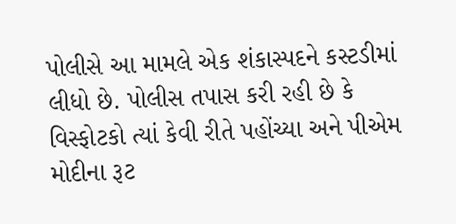પોલીસે આ મામલે એક શંકાસ્પદને કસ્ટડીમાં લીધો છે. પોલીસ તપાસ કરી રહી છે કે વિસ્ફોટકો ત્યાં કેવી રીતે પહોંચ્યા અને પીએમ મોદીના રૂટ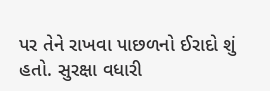પર તેને રાખવા પાછળનો ઈરાદો શું હતો. સુરક્ષા વધારી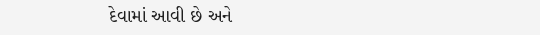દેવામાં આવી છે અને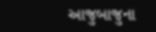આજુબાજુના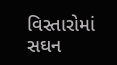વિસ્તારોમાં સઘન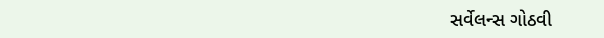સર્વેલન્સ ગોઠવી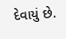દેવાયું છે.